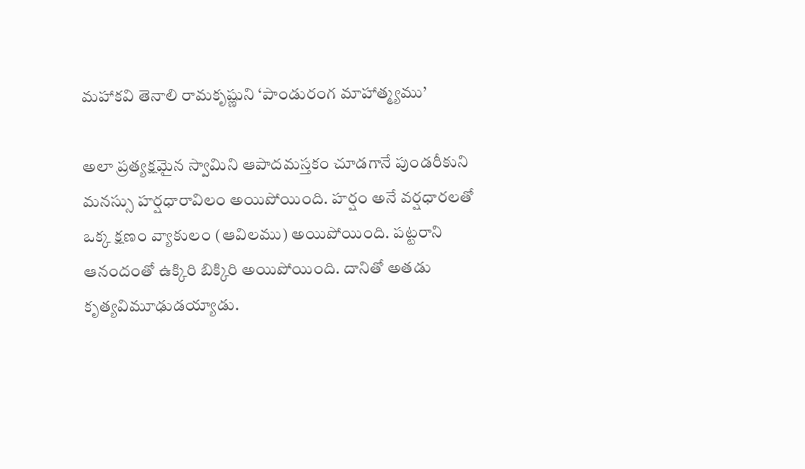మహాకవి తెనాలి రామకృష్ణుని ‘పాండురంగ మాహాత్మ్యము’

అలా ప్రత్యక్షమైన స్వామిని ఆపాదమస్తకం చూడగానే పుండరీకుని మనస్సు హర్షధారావిలం అయిపోయింది. హర్షం అనే వర్షధారలతో ఒక్క క్షణం వ్యాకులం (ఆవిలము) అయిపోయింది. పట్టరాని ఆనందంతో ఉక్కిరి బిక్కిరి అయిపోయింది. దానితో అతడు కృత్యవిమూఢుడయ్యాడు.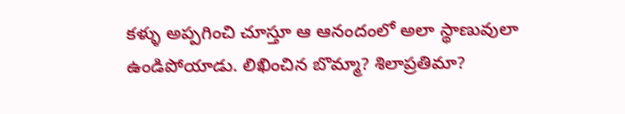కళ్ళు అప్పగించి చూస్తూ ఆ ఆనందంలో అలా స్థాణువులా ఉండిపోయాడు. లిఖించిన బొమ్మా? శిలాప్రతిమా?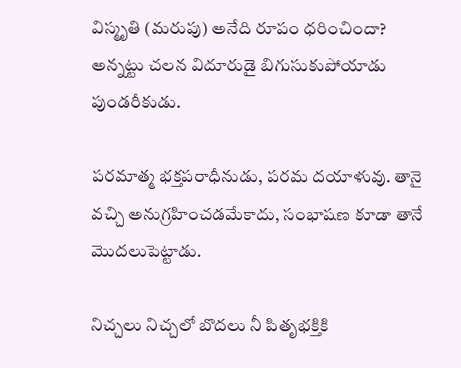విస్మృతి (మరుపు) అనేది రూపం ధరించిందా? అన్నట్టు చలన విదూరుడై బిగుసుకుపోయాడు పుండరీకుడు.

పరమాత్మ భక్తపరాధీనుడు, పరమ దయాళువు. తానై వచ్చి అనుగ్రహించడమేకాదు, సంభాషణ కూడా తానే మొదలుపెట్టాడు.

నిచ్చలు నిచ్చలో బొదలు నీ పితృభక్తికి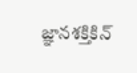జ్ఞానశక్తికిన్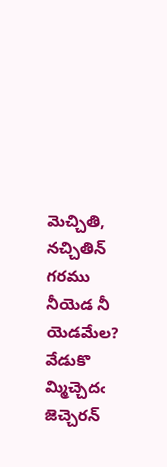మెచ్చితి, నచ్చితిన్ గరము నీయెడ నీ యెడమేల? వేడుకొ
మ్మిచ్చెదఁ జెచ్చెరన్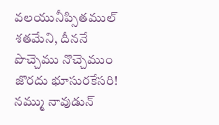వలయునీప్సితముల్ శతమేని, దీననే
పొచ్చెము నొచ్చెముం జొరదు భూసురకేసరి! నమ్ము నావుడున్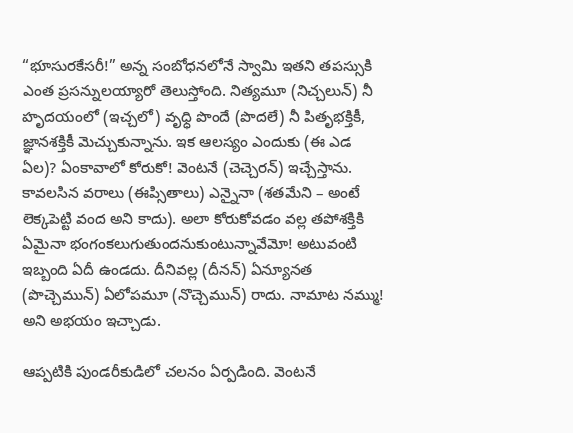“భూసురకేసరీ!” అన్న సంబోధనలోనే స్వామి ఇతని తపస్సుకి ఎంత ప్రసన్నులయ్యారో తెలుస్తోంది. నిత్యమూ (నిచ్చలున్) నీ హృదయంలో (ఇచ్చలో) వృధ్ధి పొందే (పొదలే) నీ పితృభక్తికీ, జ్ఞానశక్తికీ మెచ్చుకున్నాను. ఇక ఆలస్యం ఎందుకు (ఈ ఎడ ఏల)? ఏంకావాలో కోరుకో! వెంటనే (చెచ్చెరన్) ఇచ్చేస్తాను. కావలసిన వరాలు (ఈప్సితాలు) ఎన్నైనా (శతమేని – అంటే లెక్కపెట్టి వంద అని కాదు). అలా కోరుకోవడం వల్ల తపోశక్తికి ఏమైనా భంగంకలుగుతుందనుకుంటున్నావేమో! అటువంటి ఇబ్బంది ఏదీ ఉండదు. దీనివల్ల (దీనన్) ఏన్యూనత (పొచ్చెమున్) ఏలోపమూ (నొచ్చెమున్) రాదు. నామాట నమ్ము! అని అభయం ఇచ్చాడు.

ఆప్పటికి పుండరీకుడిలో చలనం ఏర్పడింది. వెంటనే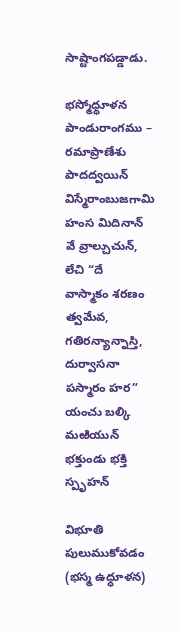సాష్టాంగపడ్డాడు.

భస్మోధ్ధూళన పాండురాంగము – రమాప్రాణేశు పాదద్వయిన్
విస్మేరాంబుజగామి హంస మిదినాన్ వే వ్రాల్చుచున్, లేచి “దే
వాస్మాకం శరణం త్వమేవ, గతిరన్యాన్నాస్తి, దుర్వాసనా
పస్మారం హర” యంచు బల్కి మఱియున్ భక్తుండు భక్తి స్పృహన్

విభూతి పులుముకోవడం (భస్మ ఉధ్ధూళన)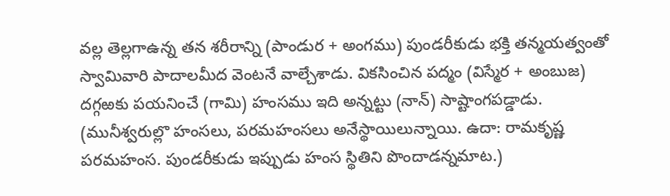వల్ల తెల్లగాఉన్న తన శరీరాన్ని (పాండుర + అంగము) పుండరీకుడు భక్తి తన్మయత్వంతో స్వామివారి పాదాలమీద వెంటనే వాల్చేశాడు. వికసించిన పద్మం (విస్మేర + అంబుజ) దగ్గఱకు పయనించే (గామి) హంసము ఇది అన్నట్టు (నాన్) సాష్టాంగపడ్డాడు. (మునీశ్వరుల్లొ హంసలు, పరమహంసలు అనేస్థాయిలున్నాయి. ఉదా: రామకృష్ణ పరమహంస. పుండరీకుడు ఇప్పుడు హంస స్థితిని పొందాడన్నమాట.)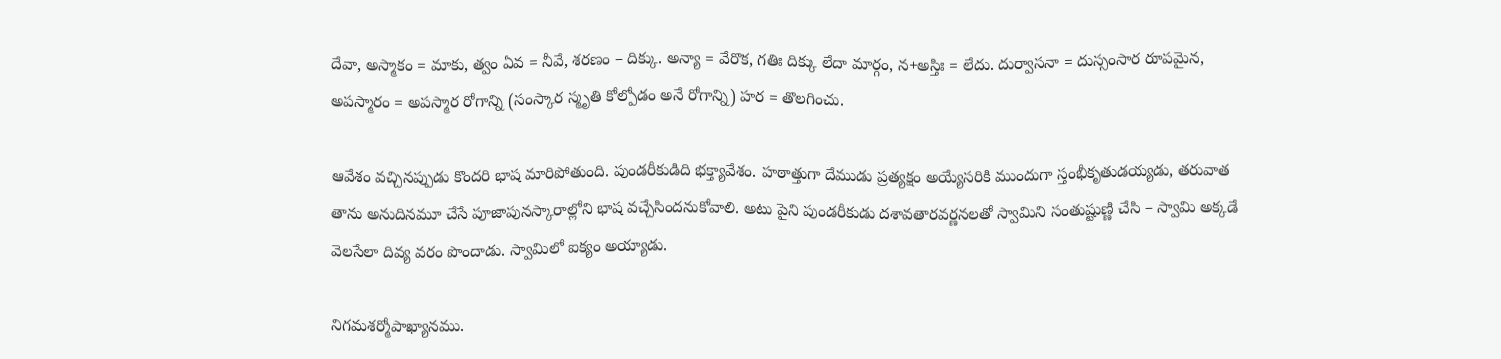దేవా, అస్మాకం = మాకు, త్వం ఏవ = నీవే, శరణం – దిక్కు. అన్యా = వేరొక, గతిః దిక్కు లేదా మార్గం, న+అస్తిః = లేదు. దుర్వాసనా = దుస్సంసార రూపమైన, అపస్మారం = అపస్మార రోగాన్ని (సంస్కార స్మృతి కోల్పోడం అనే రోగాన్ని) హర = తొలగించు.

ఆవేశం వచ్చినప్పుడు కొందరి భాష మారిపోతుంది. పుండరీకుడిది భక్త్యావేశం. హఠాత్తుగా దేముడు ప్రత్యక్షం అయ్యేసరికి ముందుగా స్తంభీకృతుడయ్యడు, తరువాత తాను అనుదినమూ చేసే పూజాపునస్కారాల్లోని భాష వచ్చేసిందనుకోవాలి. అటు పైని పుండరీకుడు దశావతారవర్ణనలతో స్వామిని సంతుష్టుణ్ణి చేసి – స్వామి అక్కడే వెలసేలా దివ్య వరం పొందాడు. స్వామిలో ఐక్యం అయ్యాడు.

నిగమశర్మోపాఖ్యానము.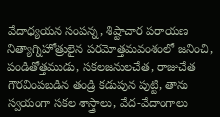వేదాధ్యయన సంపన్న, శిష్టాచార పరాయణ నిత్యాగ్నిహోత్రులైన పరమోత్తమవంశంలో జనించి, పండితోత్తముడు, సకలజనులచేత, రాజుచేత గౌరవింపబడిన తండ్రి కడుపున పుట్టి, తాను స్వయంగా సకల శాస్త్రాలు, వేద-వేదాంగాలు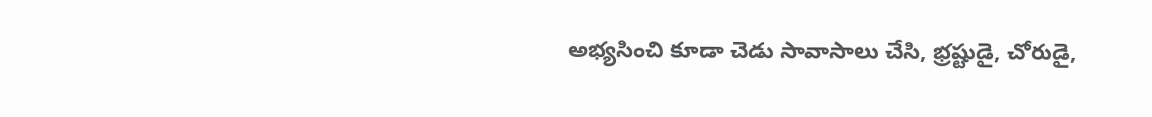అభ్యసించి కూడా చెడు సావాసాలు చేసి, భ్రష్టుడై, చోరుడై,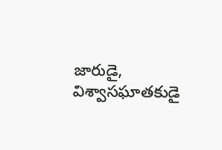జారుడై, విశ్వాసఘాతకుడై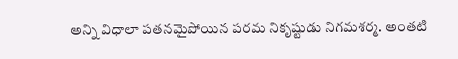అన్ని విధాలా పతనమైపోయిన పరమ నికృష్టుడు నిగమశర్మ. అంతటి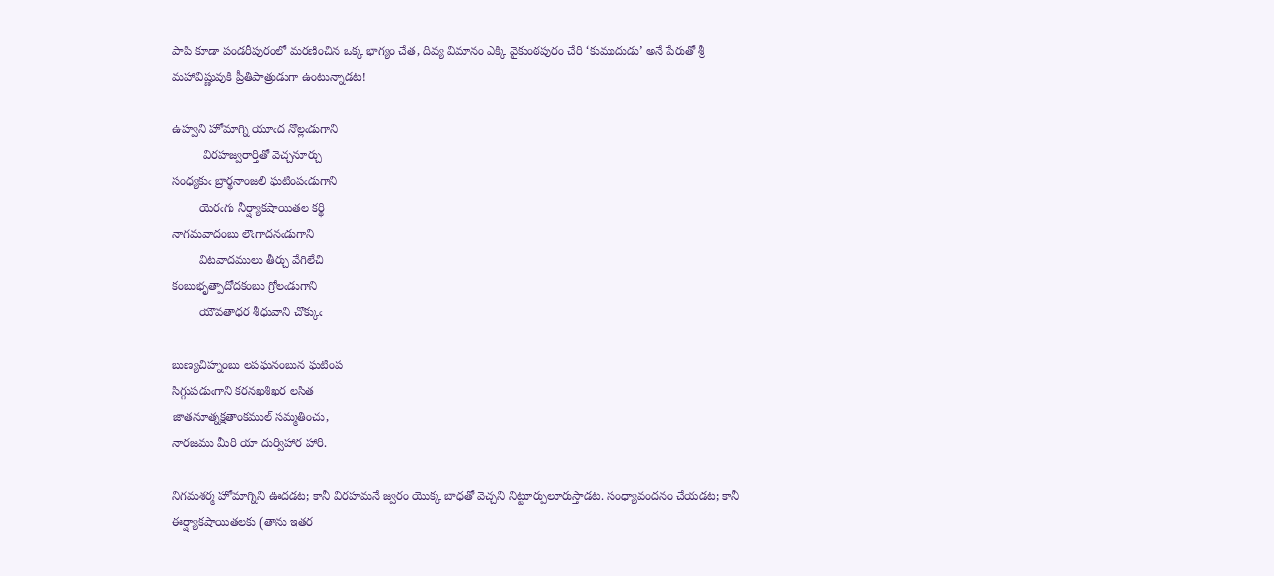పాపి కూడా పండరీపురంలో మరణించిన ఒక్క భాగ్యం చేత, దివ్య విమానం ఎక్కి వైకుంఠపురం చేరి ‘కుముదుడు’ అనే పేరుతో శ్రీ మహావిష్ణువుకి ప్రీతిపాత్రుడుగా ఉంటున్నాడట!

ఉహ్వని హోమాగ్ని యూఁద నొల్లఁడుగాని
         విరహజ్వరార్తితో వెచ్చనూర్చు
సంధ్యకుఁ బ్రార్థనాంజలి ఘటింపఁడుగాని
        యెరఁగు నీర్ష్యాకషాయితల కర్థి
నాగమవాదంబు లౌఁగాదనఁడుగాని
        విటవాదములు తీర్చు వేగిలేచి
కంబుభృత్పాదోదకంబు గ్రోలఁడుగాని
        యౌవతాధర శీధువాని చొక్కుఁ

బుణ్యచిహ్నంబు లపఘనంబున ఘటింప
సిగ్గుపడుఁగాని కరనఖశిఖర లసిత
జాతనూత్నక్షతాంకముల్ సమ్మతించు,
నారజము మీరి యా దుర్విహార హారి.

నిగమశర్మ హోమాగ్నిని ఊదడట; కానీ విరహమనే జ్వరం యొక్క బాధతో వెచ్చని నిట్టూర్పులూరుస్తాడట. సంధ్యావందనం చేయడట; కానీ ఈర్ష్యాకషాయితలకు (తాను ఇతర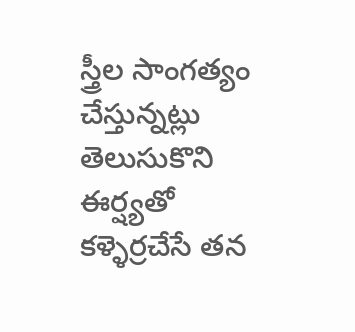స్త్రీల సాంగత్యం చేస్తున్నట్లు తెలుసుకొని ఈర్ష్యతో కళ్ళెర్రచేసే తన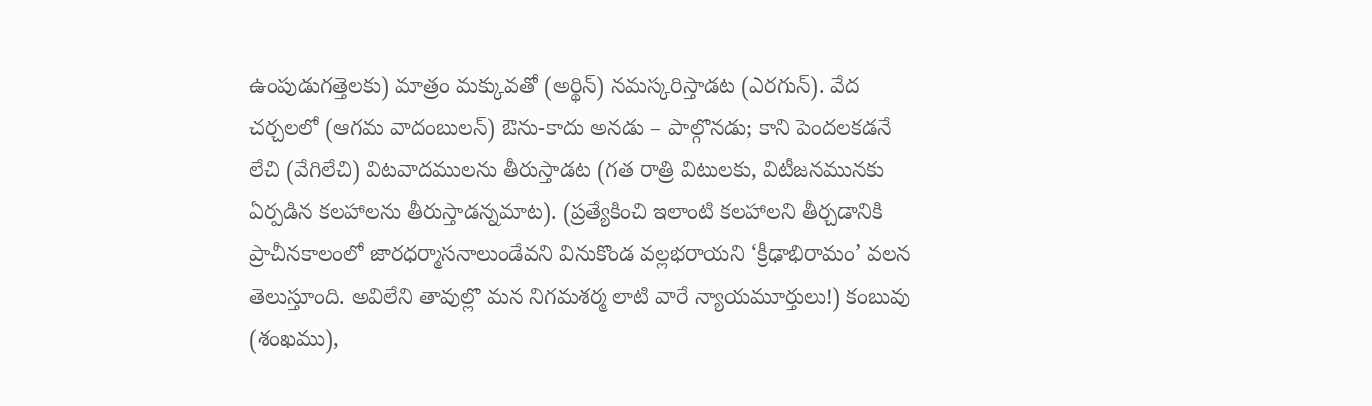ఉంపుడుగత్తెలకు) మాత్రం మక్కువతో (అర్థిన్) నమస్కరిస్తాడట (ఎరగున్). వేద చర్చలలో (ఆగమ వాదంబులన్) ఔను-కాదు అనడు – పాల్గొనడు; కాని పెందలకడనే లేచి (వేగిలేచి) విటవాదములను తీరుస్తాడట (గత రాత్రి విటులకు, విటీజనమునకు ఏర్పడిన కలహాలను తీరుస్తాడన్నమాట). (ప్రత్యేకించి ఇలాంటి కలహాలని తీర్చడానికి ప్రాచీనకాలంలో జారధర్మాసనాలుండేవని వినుకొండ వల్లభరాయని ‘క్రీఢాభిరామం’ వలన తెలుస్తూంది. అవిలేని తావుల్లొ మన నిగమశర్మ లాటి వారే న్యాయమూర్తులు!) కంబువు (శంఖము),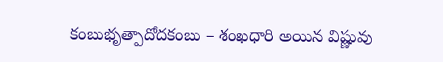కంబుభృత్పాదోదకంబు – శంఖధారి అయిన విష్ణువు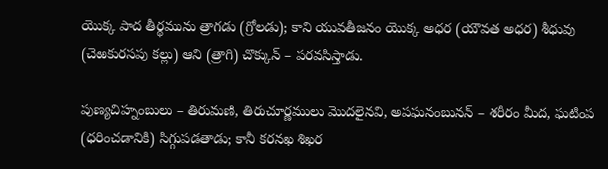యొక్క పాద తీర్థమును త్రాగడు (గ్రోలడు); కాని యువతీజనం యొక్క అధర (యౌవత అధర) శీధువు (చెఱకురసపు కల్లు) ఆని (త్రాగి) చొక్కున్ – పరవసిస్తాడు.

పుణ్యచిహ్నంబులు – తిరుమణి, తిరుచూర్ణములు మొదలైనవి, అపఘనంబునన్ – శరీరం మీద, ఘటింప (ధరించడానికి) సిగ్గుపడతాడు; కానీ కరనఖ శిఖర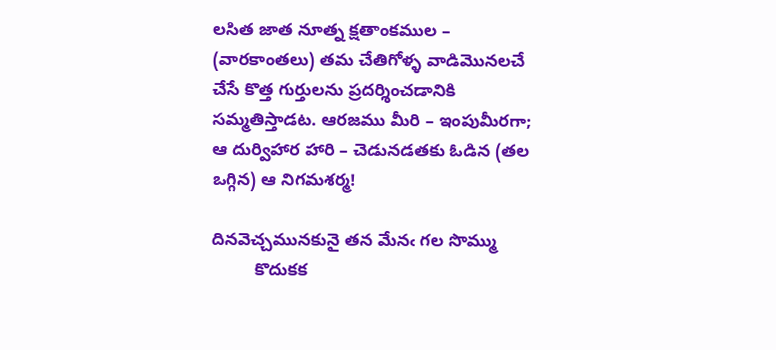లసిత జాత నూత్న క్షతాంకముల – (వారకాంతలు) తమ చేతిగోళ్ళ వాడిమొనలచే చేసే కొత్త గుర్తులను ప్రదర్శించడానికి సమ్మతిస్తాడట. ఆరజము మీరి – ఇంపుమీరగా; ఆ దుర్విహార హారి – చెడునడతకు ఓడిన (తల ఒగ్గిన) ఆ నిగమశర్మ!

దినవెచ్చమునకునై తన మేనఁ గల సొమ్ము
         కొదుకక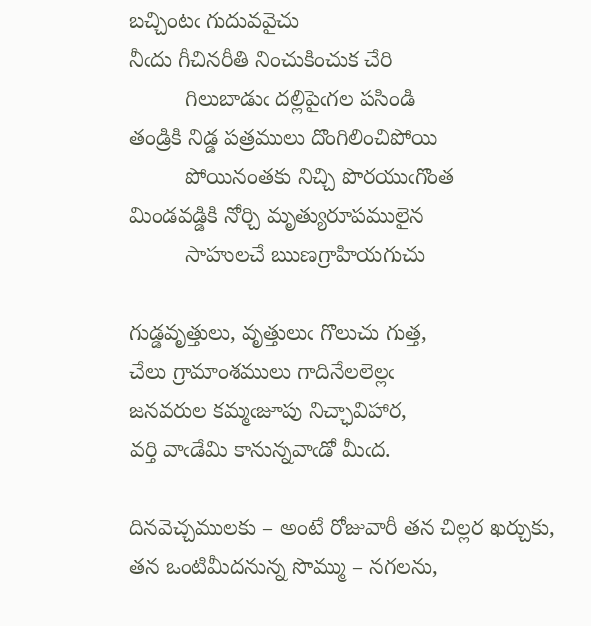బచ్చింటఁ గుదువవైచు
నీఁదు గీచినరీతి నించుకించుక చేరి
         గిలుబాడుఁ దల్లిపైఁగల పసిండి
తండ్రికి నిడ్డ పత్రములు దొంగిలించిపోయి
         పోయినంతకు నిచ్చి పొరయుఁగొంత
మిండవడ్డికి నోర్చి మృత్యురూపములైన
         సాహులచే ఋణగ్రాహియగుచు

గుడ్డవృత్తులు, వృత్తులుఁ గొలుచు గుత్త,
చేలు గ్రామాంశములు గాదినేలలెల్లఁ
జనవరుల కమ్మఁజూపు నిచ్ఛావిహార,
వర్తి వాఁడేమి కానున్నవాఁడో మీఁద.

దినవెచ్చములకు – అంటే రోజువారీ తన చిల్లర ఖర్చుకు, తన ఒంటిమీదనున్న సొమ్ము – నగలను,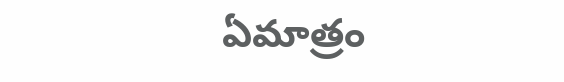ఏమాత్రం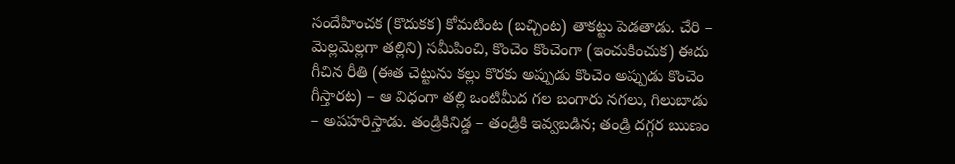సందేహించక (కొదుకక) కోమటింట (బచ్చింట) తాకట్టు పెడతాడు. చేరి – మెల్లమెల్లగా తల్లిని) సమీపించి, కొంచెం కొంచెంగా (ఇంచుకించుక) ఈదు గీచిన రీతి (ఈత చెట్టును కల్లు కొరకు అప్పుడు కొంచెం అప్పుడు కొంచెం గీస్తారట) – ఆ విధంగా తల్లి ఒంటిమీద గల బంగారు నగలు, గిలుబాడు – అపహరిస్తాడు. తండ్రికినిడ్డ – తండ్రికి ఇవ్వబడిన; తండ్రి దగ్గర ఋణం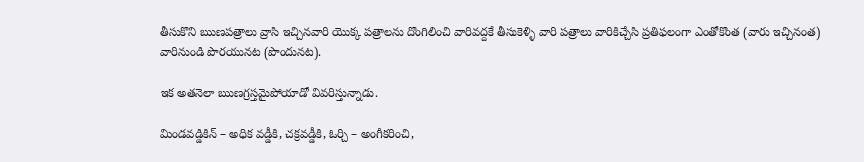తీసుకొని ఋణపత్రాలు వ్రాసి ఇచ్చినవారి యొక్క పత్రాలను దొంగిలించి వారివద్దకే తీసుకెళ్ళి వారి పత్రాలు వారికిచ్చేసి ప్రతిఫలంగా ఎంతోకొంత (వారు ఇచ్చినంత) వారినుండి పొరయునట (పొందునట).

ఇక అతనెలా ఋణగ్రస్తమైపోయాడో వివరిస్తున్నాడు.

మిండవడ్డికిన్ – అధిక వడ్డీకి, చక్రవడ్డీకి, ఓర్చి – అంగీకరించి,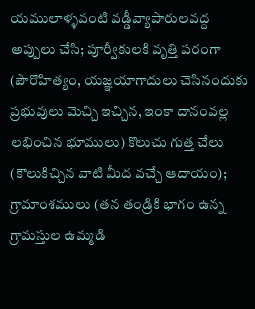యములాళ్ళవంటి వడ్డీవ్యాపారులవద్ద అప్పులు చేసి; పూర్వీకులకి వృత్తి పరంగా (పౌరొహిత్యం, యజ్ఞయాగాదులు చెసినందుకు ప్రభువులు మెచ్చి ఇచ్చిన, ఇంకా దానంవల్ల లభించిన భూములు) కొలుచు గుత్త చేలు (కౌలుకిచ్చిన వాటి మీద వచ్చే ఆదాయం); గ్రామాంశములు (తన తండ్రికి భాగం ఉన్న గ్రామస్తుల ఉమ్మడి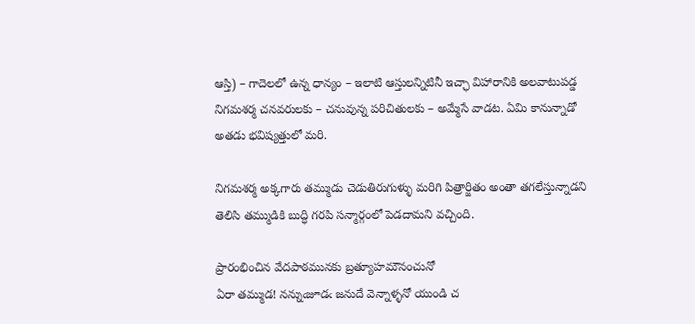ఆస్తి) – గాదెలలో ఉన్న ధాన్యం – ఇలాటి ఆస్తులన్నిటినీ ఇచ్ఛా విహారానికి అలవాటుపడ్డ నిగమశర్మ చనవరులకు – చనువున్న పరిచితులకు – అమ్మేసే వాడట. ఏమి కానున్నాడో అతడు భవిష్యత్తులో మరి.

నిగమశర్మ అక్కగారు తమ్ముడు చెడుతిరుగుళ్ళు మరిగి పిత్రార్జితం అంతా తగలేస్తున్నాడని తెలిసి తమ్ముడికి బుద్ధి గరపి సన్మార్గంలో పెడదామని వచ్చింది.

ప్రారంభించిన వేదపాఠమునకు బ్రత్యూహమౌనంచునో
ఏరా తమ్ముడ! నన్నుఁజూడఁ జనుదే వెన్నాళ్ళనో యుండి చ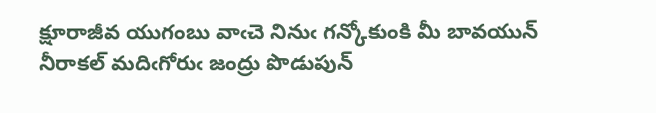క్షూరాజీవ యుగంబు వాఁచె నినుఁ గన్కోకుంకి మీ బావయున్
నీరాకల్ మదిఁగోరుఁ జంద్రు పొడుపున్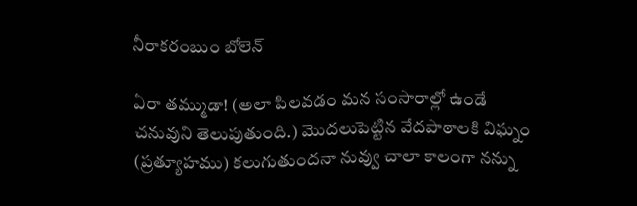నీరాకరంబుం బోలెన్

ఏరా తమ్ముడా! (అలా పిలవడం మన సంసారాల్లో ఉండే చనువుని తెలుపుతుంది.) మొదలుపెట్టిన వేదపాఠాలకి విఘ్నం (ప్రత్యూహము) కలుగుతుందనా నువ్వు చాలా కాలంగా నన్ను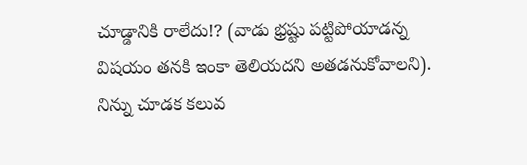చూడ్డానికి రాలేదు!? (వాడు భ్రష్టు పట్టిపోయాడన్న విషయం తనకి ఇంకా తెలియదని అతడనుకోవాలని). నిన్ను చూడక కలువ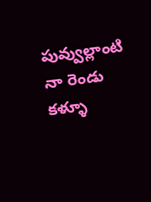పువ్వుల్లాంటి నా రెండు కళ్ళూ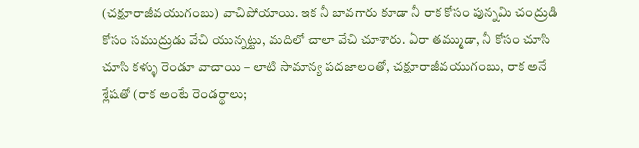(చక్షూరాజీవయుగంబు) వాచిపోయాయి. ఇక నీ బావగారు కూడా నీ రాక కోసం పున్నమి చంద్రుడి కోసం సముద్రుడు వేచి యున్నట్టు, మదిలో చాలా వేచి చూశారు. ఏరా తమ్ముడా, నీ కోసం చూసి చూసి కళ్ళు రెండూ వాచాయి – లాటి సామాన్య పదజాలంతో, చక్షూరాజీవయుగంబు, రాక అనే శ్లేషతో (రాక అంటే రెండర్థాలు;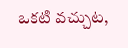ఒకటి వచ్చుట,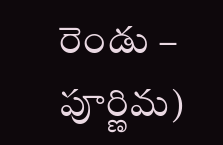రెండు – పూర్ణిమ)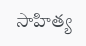సాహిత్య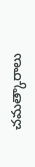చమత్కారాలు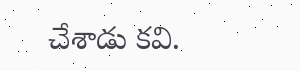చేశాడు కవి.